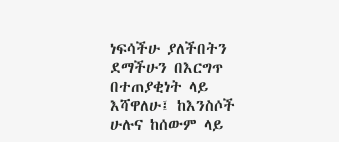ነፍሳችሁ ያለችበትን ደማችሁን በእርግጥ በተጠያቂነት ላይ እሻዋለሁ፤ ከእንስሶች ሁሉና ከሰውም ላይ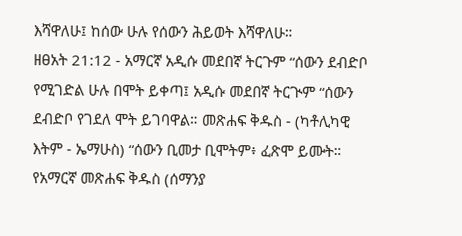እሻዋለሁ፤ ከሰው ሁሉ የሰውን ሕይወት እሻዋለሁ።
ዘፀአት 21:12 - አማርኛ አዲሱ መደበኛ ትርጉም “ሰውን ደብድቦ የሚገድል ሁሉ በሞት ይቀጣ፤ አዲሱ መደበኛ ትርጒም “ሰውን ደብድቦ የገደለ ሞት ይገባዋል። መጽሐፍ ቅዱስ - (ካቶሊካዊ እትም - ኤማሁስ) “ሰውን ቢመታ ቢሞትም፥ ፈጽሞ ይሙት። የአማርኛ መጽሐፍ ቅዱስ (ሰማንያ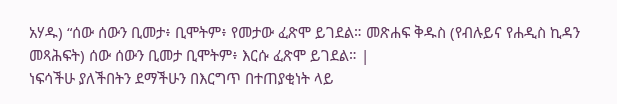አሃዱ) “ሰው ሰውን ቢመታ፥ ቢሞትም፥ የመታው ፈጽሞ ይገደል። መጽሐፍ ቅዱስ (የብሉይና የሐዲስ ኪዳን መጻሕፍት) ሰው ሰውን ቢመታ ቢሞትም፥ እርሱ ፈጽሞ ይገደል። |
ነፍሳችሁ ያለችበትን ደማችሁን በእርግጥ በተጠያቂነት ላይ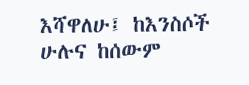እሻዋለሁ፤ ከእንስሶች ሁሉና ከሰውም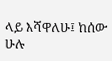ላይ እሻዋለሁ፤ ከሰው ሁሉ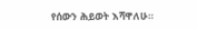የሰውን ሕይወት እሻዋለሁ።